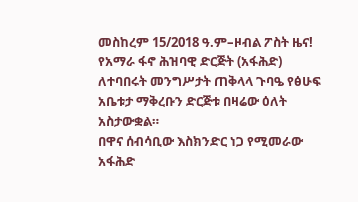መስከረም 15/2018 ዓ.ም–ዞብል ፖስት ዜና!
የአማራ ፋኖ ሕዝባዊ ድርጅት (አፋሕድ) ለተባበሩት መንግሥታት ጠቅላላ ጉባዔ የፅሁፍ አቤቱታ ማቅረቡን ድርጅቱ በዛሬው ዕለት አስታውቋል።
በዋና ሰብሳቢው እስክንድር ነጋ የሚመራው አፋሕድ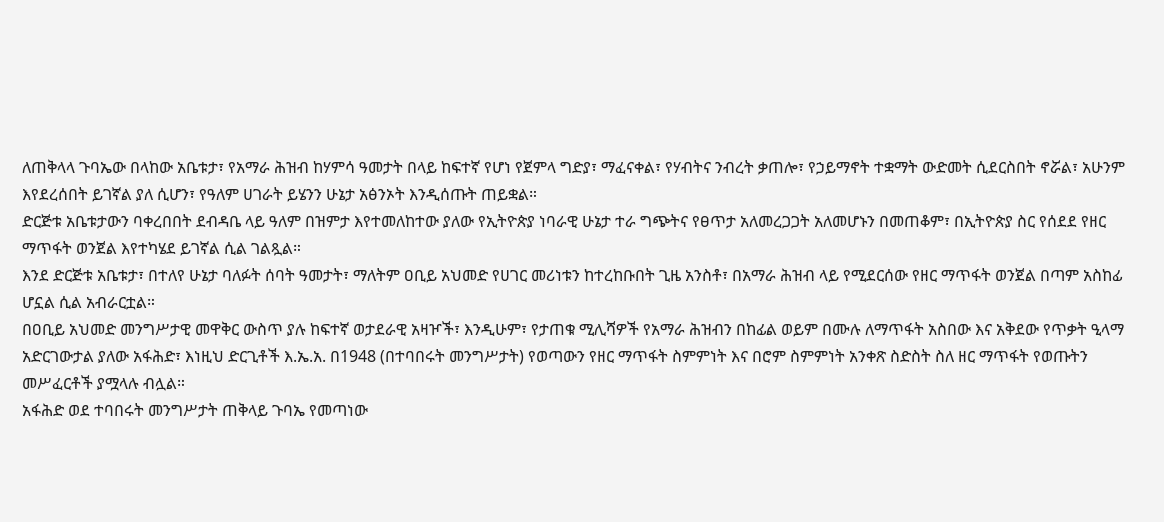ለጠቅላላ ጉባኤው በላከው አቤቱታ፣ የአማራ ሕዝብ ከሃምሳ ዓመታት በላይ ከፍተኛ የሆነ የጀምላ ግድያ፣ ማፈናቀል፣ የሃብትና ንብረት ቃጠሎ፣ የኃይማኖት ተቋማት ውድመት ሲደርስበት ኖሯል፣ አሁንም እየደረሰበት ይገኛል ያለ ሲሆን፣ የዓለም ሀገራት ይሄንን ሁኔታ አፅንኦት እንዲሰጡት ጠይቋል።
ድርጅቱ አቤቱታውን ባቀረበበት ደብዳቤ ላይ ዓለም በዝምታ እየተመለከተው ያለው የኢትዮጵያ ነባራዊ ሁኔታ ተራ ግጭትና የፀጥታ አለመረጋጋት አለመሆኑን በመጠቆም፣ በኢትዮጵያ ስር የሰደደ የዘር ማጥፋት ወንጀል እየተካሄደ ይገኛል ሲል ገልጿል።
እንደ ድርጅቱ አቤቱታ፣ በተለየ ሁኔታ ባለፉት ሰባት ዓመታት፣ ማለትም ዐቢይ አህመድ የሀገር መሪነቱን ከተረከቡበት ጊዜ አንስቶ፣ በአማራ ሕዝብ ላይ የሚደርሰው የዘር ማጥፋት ወንጀል በጣም አስከፊ ሆኗል ሲል አብራርቷል።
በዐቢይ አህመድ መንግሥታዊ መዋቅር ውስጥ ያሉ ከፍተኛ ወታደራዊ አዛዦች፣ እንዲሁም፣ የታጠቁ ሚሊሻዎች የአማራ ሕዝብን በከፊል ወይም በሙሉ ለማጥፋት አስበው እና አቅደው የጥቃት ዒላማ አድርገውታል ያለው አፋሕድ፣ እነዚህ ድርጊቶች እ.ኤ.አ. በ1948 (በተባበሩት መንግሥታት) የወጣውን የዘር ማጥፋት ስምምነት እና በሮም ስምምነት አንቀጽ ስድስት ስለ ዘር ማጥፋት የወጡትን መሥፈርቶች ያሟላሉ ብሏል።
አፋሕድ ወደ ተባበሩት መንግሥታት ጠቅላይ ጉባኤ የመጣነው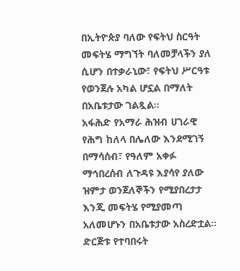በኢትዮጵያ ባለው የፍትህ ስርዓት መፍትሄ ማግኘት ባለመቻላችን ያለ ሲሆን በተቃራኒው፣ የፍትህ ሥርዓቱ የወንጀሉ አካል ሆኗል በማለት በአቤቱታው ገልጿል።
አፋሕድ የአማራ ሕዝብ ሀገራዊ የሕግ ከለላ በሌለው እንደሚገኝ በማሳሰብ፣ የዓለም አቀፉ ማኅበረሰብ ለጉዳዩ እያሳየ ያለው ዝምታ ወንጀለኞችን የሚያበረታታ እንጂ መፍትሄ የሚያመጣ አለመሆኑን በአቤቱታው አስረድቷል።
ድርጅቱ የተባበሩት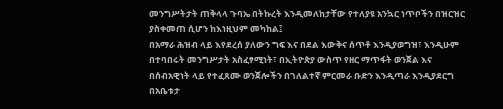መንግሥትታት ጠቅላላ ጉባኤ በትኩረት እንዲመለከታቸው የተለያዩ አንኳር ነጥቦችን በዝርዝር ያስቀመጠ ሲሆን ከእነዚህም መካከል፤
በአማራ ሕዝብ ላይ እየደረሰ ያለውን ግፍ እና በደል እውቅና ሰጥቶ እንዲያወግዝ፣ እንዲሁም በተባበሩት መንግሥታት አስፈፃሚነት፣ በኢትዮጵያ ውስጥ የዘር ማጥፋት ወንጀል እና በሰብአዊነት ላይ የተፈጸሙ ወንጀሎችን በገለልተኛ ምርመራ ቡድን እንዲጣራ እንዲያደርግ በአቤቱታ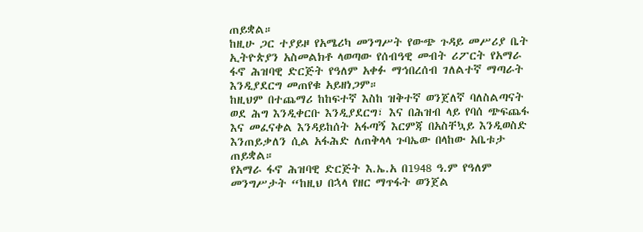ጠይቋል።
ከዚሁ ጋር ተያይዞ የአሜሪካ መንግሥት የውጭ ጉዳይ መሥሪያ ቤት ኢትዮጵያን አስመልክቶ ላወጣው የሰብዓዊ መብት ሪፖርት የአማራ ፋኖ ሕዝባዊ ድርጅት የዓለም አቀፉ ማኅበረሰብ ገለልተኛ ማጣራት እንዲያደርግ መጠየቁ አይዘነጋም።
ከዚህም በተጨማሪ ከከፍተኛ እስከ ዝቅተኛ ወንጀለኛ ባለስልጣናት ወደ ሕግ እንዲቀርቡ እንዲያደርግ፣ እና በሕዝብ ላይ የባሰ ጭፍጨፋ እና መፈናቀል እንዳይከሰት አፋጣኝ እርምጃ በአስቸኳይ እንዲወስድ እንጠይቃለን ሲል አፋሕድ ለጠቅላላ ጉባኤው በላከው አቤቱታ ጠይቋል።
የአማራ ፋኖ ሕዝባዊ ድርጅት እ.ኤ.አ በ1948 ዓ.ም የዓለም መንግሥታት “ከዚህ በኋላ የዘር ማጥፋት ወንጀል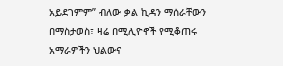አይደገምም” ብለው ቃል ኪዳን ማሰራቸውን በማስታወስ፣ ዛሬ በሚሊዮኖች የሚቆጠሩ አማራዎችን ህልውና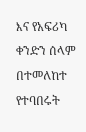እና የአፍሪካ ቀንድን ሰላም በተመለከተ የተባበሩት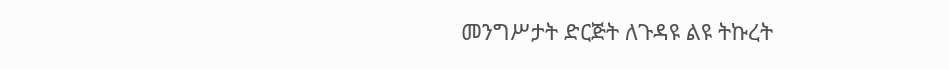መንግሥታት ድርጅት ለጉዳዩ ልዩ ትኩረት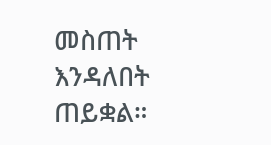መስጠት እንዳለበት ጠይቋል።